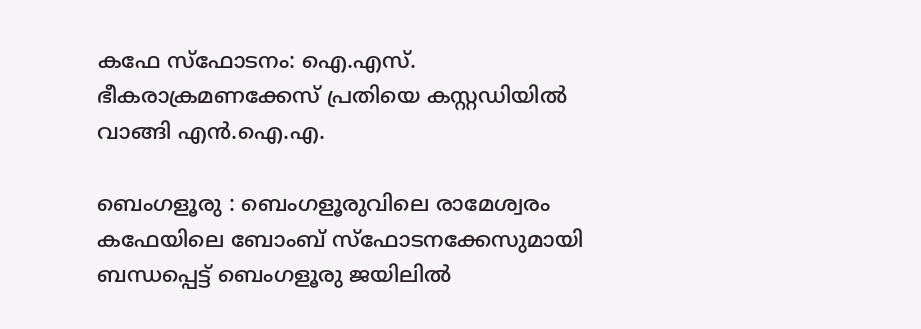കഫേ സ്‌ഫോടനം: ഐ.എസ്. ഭീകരാക്രമണക്കേസ് പ്രതിയെ കസ്റ്റഡിയിൽ വാങ്ങി എൻ.ഐ.എ.

ബെംഗളൂരു : ബെംഗളൂരുവിലെ രാമേശ്വരം കഫേയിലെ ബോംബ് സ്ഫോടനക്കേസുമായി ബന്ധപ്പെട്ട് ബെംഗളൂരു ജയിലിൽ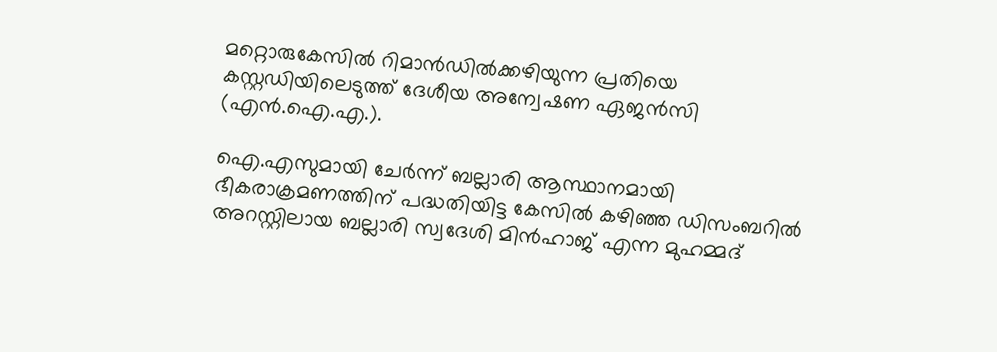മറ്റൊരുകേസിൽ റിമാൻഡിൽക്കഴിയുന്ന പ്രതിയെ കസ്റ്റഡിയിലെടുത്ത് ദേശീയ അന്വേഷണ ഏജൻസി (എൻ.ഐ.എ.).

ഐ.എസുമായി ചേർന്ന് ബല്ലാരി ആസ്ഥാനമായി ഭീകരാക്രമണത്തിന് പദ്ധതിയിട്ട കേസിൽ കഴിഞ്ഞ ഡിസംബറിൽ അറസ്റ്റിലായ ബല്ലാരി സ്വദേശി മിൻഹാജ് എന്ന മുഹമ്മദ്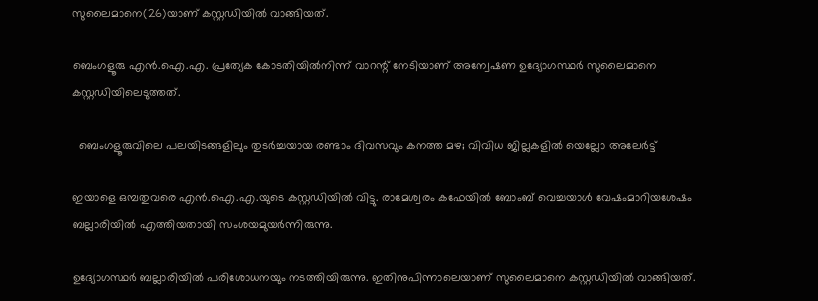സുലൈമാനെ(26)യാണ് കസ്റ്റഡിയിൽ വാങ്ങിയത്.

ബെംഗളൂരു എൻ.ഐ.എ. പ്രത്യേക കോടതിയിൽനിന്ന് വാറന്റ് നേടിയാണ് അന്വേഷണ ഉദ്യോഗസ്ഥർ സുലൈമാനെ കസ്റ്റഡിയിലെടുത്തത്.

  ബെംഗളൂരുവിലെ പലയിടങ്ങളിലും തുടർച്ചയായ രണ്ടാം ദിവസവും കനത്ത മഴ; വിവിധ ജില്ലകളിൽ യെല്ലോ അലേർട്ട്

ഇയാളെ ഒമ്പതുവരെ എൻ.ഐ.എ.യുടെ കസ്റ്റഡിയിൽ വിട്ടു. രാമേശ്വരം കഫേയിൽ ബോംബ് വെച്ചയാൾ വേഷംമാറിയശേഷം ബല്ലാരിയിൽ എത്തിയതായി സംശയമുയർന്നിരുന്നു.

ഉദ്യോഗസ്ഥർ ബല്ലാരിയിൽ പരിശോധനയും നടത്തിയിരുന്നു. ഇതിനുപിന്നാലെയാണ് സുലൈമാനെ കസ്റ്റഡിയിൽ വാങ്ങിയത്.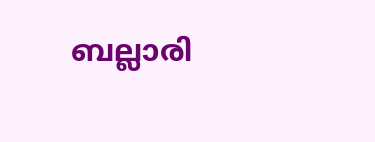ബല്ലാരി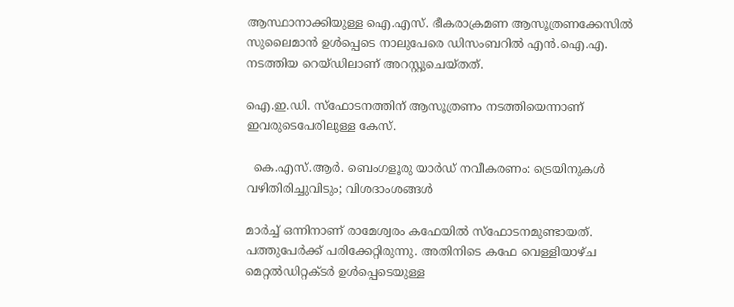ആസ്ഥാനാക്കിയുള്ള ഐ.എസ്. ഭീകരാക്രമണ ആസൂത്രണക്കേസിൽ സുലൈമാൻ ഉൾപ്പെടെ നാലുപേരെ ഡിസംബറിൽ എൻ.ഐ.എ. നടത്തിയ റെയ്ഡിലാണ് അറസ്റ്റുചെയ്തത്.

ഐ.ഇ.ഡി. സ്ഫോടനത്തിന് ആസൂത്രണം നടത്തിയെന്നാണ് ഇവരുടെപേരിലുള്ള കേസ്.

  കെ.എസ്.ആർ. ബെംഗളൂരു യാർഡ് നവീകരണം: ട്രെയിനുകൾ വഴിതിരിച്ചുവിടും; വിശദാംശങ്ങൾ

മാർച്ച് ഒന്നിനാണ് രാമേശ്വരം കഫേയിൽ സ്ഫോടനമുണ്ടായത്. പത്തുപേർക്ക് പരിക്കേറ്റിരുന്നു. അതിനിടെ കഫേ വെള്ളിയാഴ്ച മെറ്റൽഡിറ്റക്ടർ ഉൾപ്പെടെയുള്ള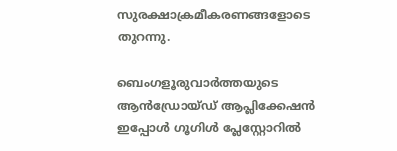സുരക്ഷാക്രമീകരണങ്ങളോടെ തുറന്നു.

ബെംഗളൂരുവാർത്തയുടെ ആൻഡ്രോയ്ഡ് ആപ്ലിക്കേഷൻ ഇപ്പോൾ ഗൂഗിൾ പ്ലേസ്റ്റോറിൽ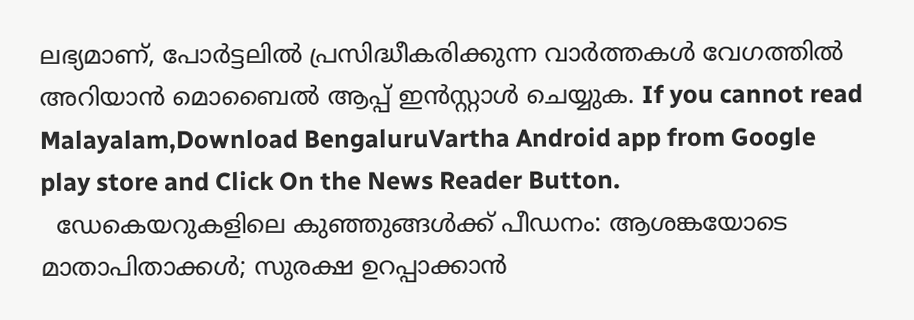ലഭ്യമാണ്, പോർട്ടലിൽ പ്രസിദ്ധീകരിക്കുന്ന വാർത്തകൾ വേഗത്തിൽ അറിയാൻ മൊബൈൽ ആപ്പ് ഇൻസ്റ്റാൾ ചെയ്യുക. If you cannot read Malayalam,Download BengaluruVartha Android app from Google play store and Click On the News Reader Button.
  ഡേകെയറുകളിലെ കുഞ്ഞുങ്ങൾക്ക് പീഡനം: ആശങ്കയോടെ മാതാപിതാക്കൾ; സുരക്ഷ ഉറപ്പാക്കാൻ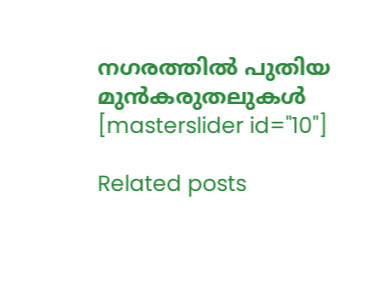നഗരത്തിൽ പുതിയ മുൻകരുതലുകൾ
[masterslider id="10"]

Related posts